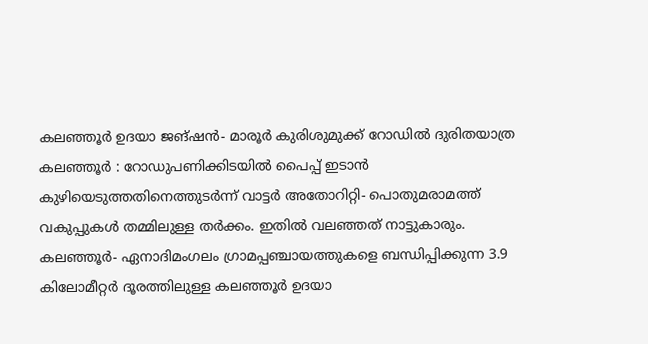കലഞ്ഞൂർ ഉദയാ ജങ്ഷൻ- മാരൂർ കുരിശുമുക്ക് റോഡിൽ ദുരിതയാത്ര
കലഞ്ഞൂർ : റോഡുപണിക്കിടയിൽ പൈപ്പ് ഇടാൻ കുഴിയെടുത്തതിനെത്തുടർന്ന് വാട്ടർ അതോറിറ്റി- പൊതുമരാമത്ത് വകുപ്പുകൾ തമ്മിലുള്ള തർക്കം. ഇതിൽ വലഞ്ഞത് നാട്ടുകാരും.
കലഞ്ഞൂർ- ഏനാദിമംഗലം ഗ്രാമപ്പഞ്ചായത്തുകളെ ബന്ധിപ്പിക്കുന്ന 3.9 കിലോമീറ്റർ ദൂരത്തിലുള്ള കലഞ്ഞൂർ ഉദയാ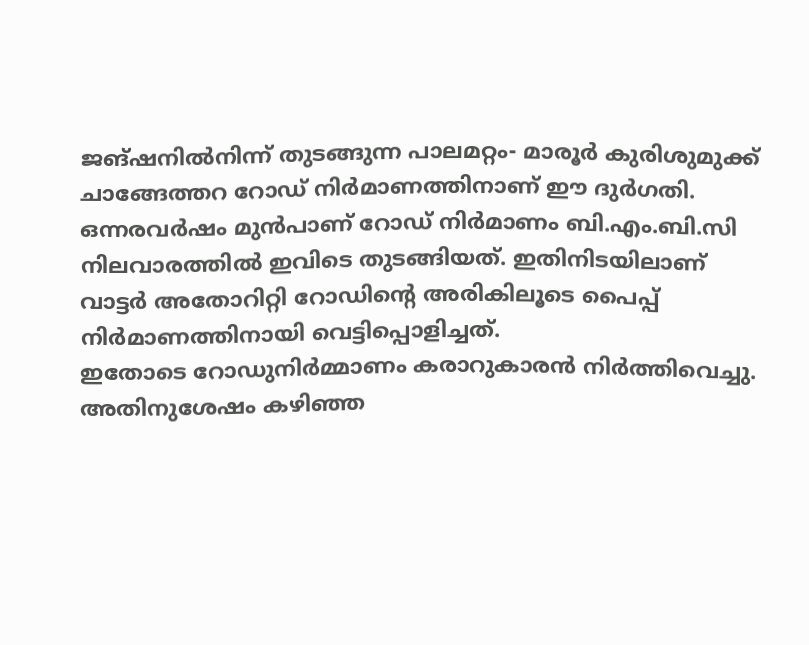ജങ്ഷനിൽനിന്ന് തുടങ്ങുന്ന പാലമറ്റം- മാരൂർ കുരിശുമുക്ക് ചാങ്ങേത്തറ റോഡ് നിർമാണത്തിനാണ് ഈ ദുർഗതി. ഒന്നരവർഷം മുൻപാണ് റോഡ് നിർമാണം ബി.എം.ബി.സി നിലവാരത്തിൽ ഇവിടെ തുടങ്ങിയത്. ഇതിനിടയിലാണ് വാട്ടർ അതോറിറ്റി റോഡിന്റെ അരികിലൂടെ പൈപ്പ് നിർമാണത്തിനായി വെട്ടിപ്പൊളിച്ചത്.
ഇതോടെ റോഡുനിർമ്മാണം കരാറുകാരൻ നിർത്തിവെച്ചു. അതിനുശേഷം കഴിഞ്ഞ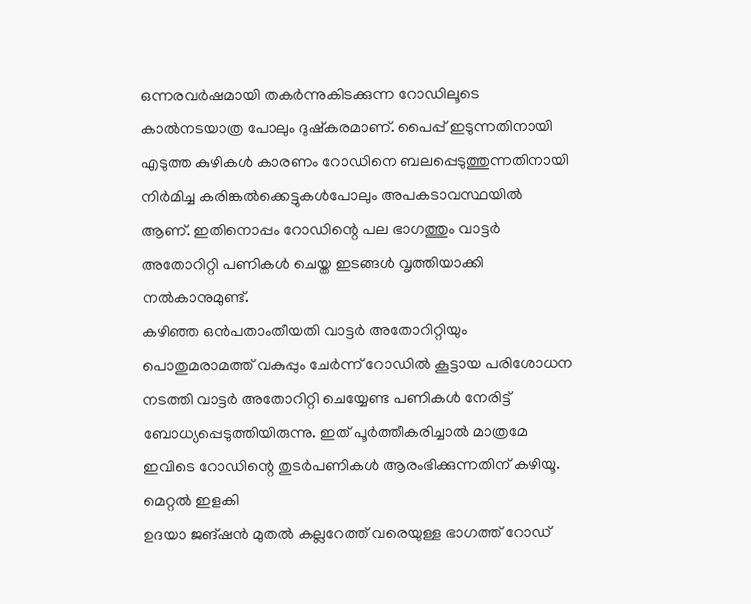ഒന്നരവർഷമായി തകർന്നുകിടക്കുന്ന റോഡിലൂടെ കാൽനടയാത്ര പോലും ദുഷ്കരമാണ്. പൈപ്പ് ഇടുന്നതിനായി എടുത്ത കുഴികൾ കാരണം റോഡിനെ ബലപ്പെടുത്തുന്നതിനായി നിർമിച്ച കരിങ്കൽക്കെട്ടുകൾപോലും അപകടാവസ്ഥയിൽ ആണ്. ഇതിനൊപ്പം റോഡിന്റെ പല ഭാഗത്തും വാട്ടർ അതോറിറ്റി പണികൾ ചെയ്ത ഇടങ്ങൾ വൃത്തിയാക്കി നൽകാനുമുണ്ട്.
കഴിഞ്ഞ ഒൻപതാംതീയതി വാട്ടർ അതോറിറ്റിയും പൊതുമരാമത്ത് വകുപ്പും ചേർന്ന് റോഡിൽ കൂട്ടായ പരിശോധന നടത്തി വാട്ടർ അതോറിറ്റി ചെയ്യേണ്ട പണികൾ നേരിട്ട് ബോധ്യപ്പെടുത്തിയിരുന്നു. ഇത് പൂർത്തീകരിച്ചാൽ മാത്രമേ ഇവിടെ റോഡിന്റെ തുടർപണികൾ ആരംഭിക്കുന്നതിന് കഴിയൂ.
മെറ്റൽ ഇളകി
ഉദയാ ജങ്ഷൻ മുതൽ കല്ലറേത്ത് വരെയുള്ള ഭാഗത്ത് റോഡ്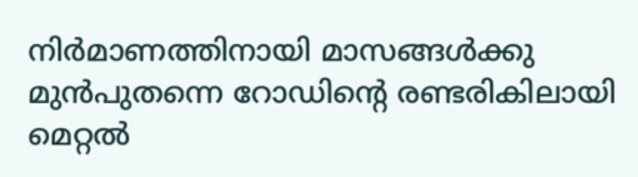നിർമാണത്തിനായി മാസങ്ങൾക്കു മുൻപുതന്നെ റോഡിന്റെ രണ്ടരികിലായി മെറ്റൽ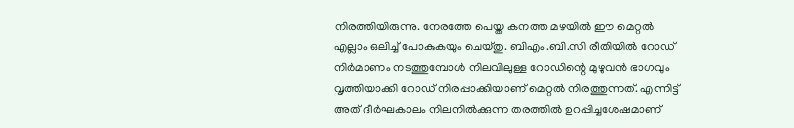നിരത്തിയിരുന്നു. നേരത്തേ പെയ്ത കനത്ത മഴയിൽ ഈ മെറ്റൽ എല്ലാം ഒലിച്ച് പോകുകയും ചെയ്തു. ബിഎം.ബി.സി രീതിയിൽ റോഡ് നിർമാണം നടത്തുമ്പോൾ നിലവിലുള്ള റോഡിന്റെ മുഴുവൻ ഭാഗവും വൃത്തിയാക്കി റോഡ് നിരപ്പാക്കിയാണ് മെറ്റൽ നിരത്തുന്നത്. എന്നിട്ട് അത് ദീർഘകാലം നിലനിൽക്കുന്ന തരത്തിൽ ഉറപ്പിച്ചശേഷമാണ്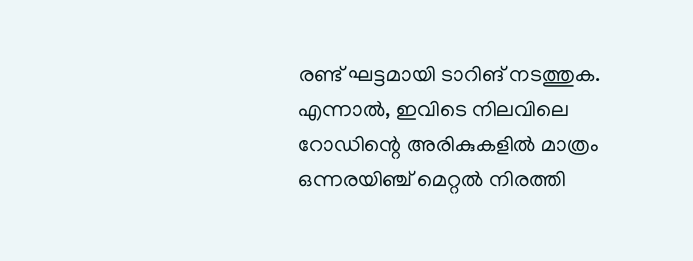രണ്ട് ഘട്ടമായി ടാറിങ് നടത്തുക. എന്നാൽ, ഇവിടെ നിലവിലെ റോഡിന്റെ അരികുകളിൽ മാത്രം ഒന്നരയിഞ്ച് മെറ്റൽ നിരത്തി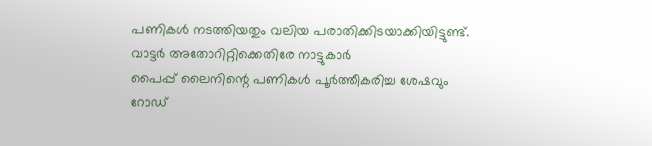പണികൾ നടത്തിയതും വലിയ പരാതിക്കിടയാക്കിയിട്ടുണ്ട്.
വാട്ടർ അതോറിറ്റിക്കെതിരേ നാട്ടുകാർ
പൈപ്പ് ലൈനിന്റെ പണികൾ പൂർത്തീകരിച്ച ശേഷവും റോഡ്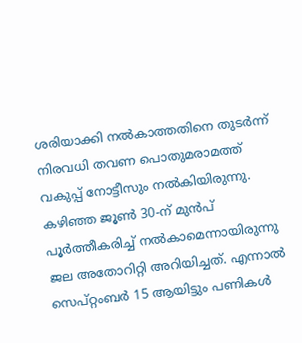ശരിയാക്കി നൽകാത്തതിനെ തുടർന്ന് നിരവധി തവണ പൊതുമരാമത്ത് വകുപ്പ് നോട്ടീസും നൽകിയിരുന്നു. കഴിഞ്ഞ ജൂൺ 30-ന് മുൻപ് പൂർത്തീകരിച്ച് നൽകാമെന്നായിരുന്നു ജല അതോറിറ്റി അറിയിച്ചത്. എന്നാൽ സെപ്റ്റംബർ 15 ആയിട്ടും പണികൾ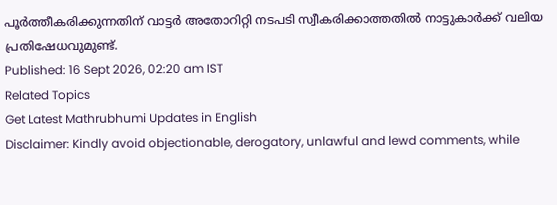പൂർത്തീകരിക്കുന്നതിന് വാട്ടർ അതോറിറ്റി നടപടി സ്വീകരിക്കാത്തതിൽ നാട്ടുകാർക്ക് വലിയ പ്രതിഷേധവുമുണ്ട്.
Published: 16 Sept 2026, 02:20 am IST
Related Topics
Get Latest Mathrubhumi Updates in English
Disclaimer: Kindly avoid objectionable, derogatory, unlawful and lewd comments, while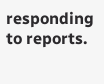responding to reports.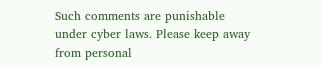Such comments are punishable under cyber laws. Please keep away from personal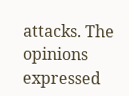attacks. The opinions expressed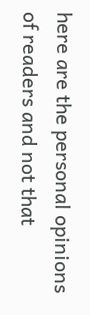here are the personal opinions of readers and not that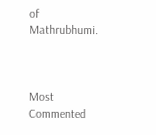of Mathrubhumi.



Most Commented